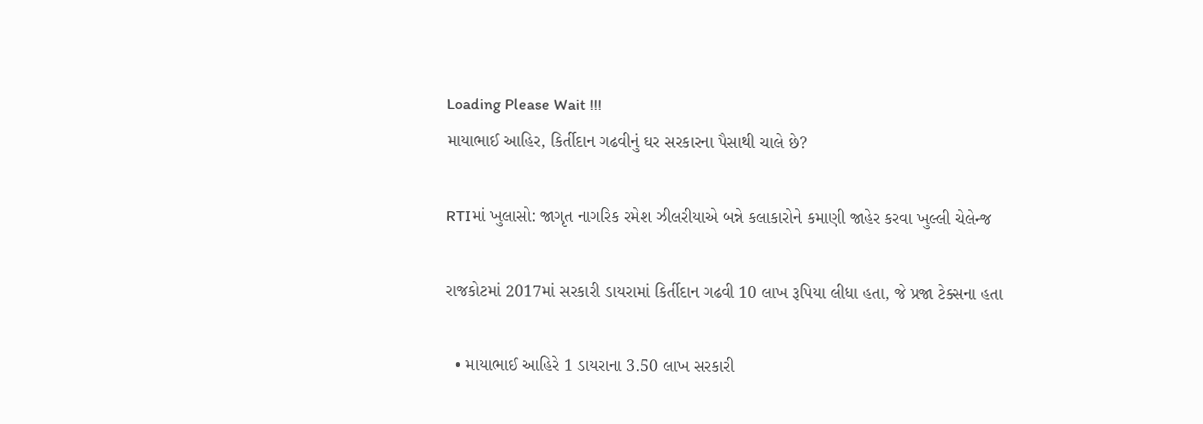Loading Please Wait !!!
માયાભાઈ આહિર, કિર્તીદાન ગઢવીનું ઘર સરકારના પૈસાથી ચાલે છે?

RTIમાં ખુલાસો: જાગૃત નાગરિક રમેશ ઝીલરીયાએ બન્ને કલાકારોને કમાણી જાહેર કરવા ખુલ્લી ચેલેન્જ

રાજકોટમાં 2017માં સરકારી ડાયરામાં કિર્તીદાન ગઢવી 10 લાખ રૂપિયા લીધા હતા, જે પ્રજા ટેક્સના હતા

  • માયાભાઈ આહિરે 1 ડાયરાના 3.50 લાખ સરકારી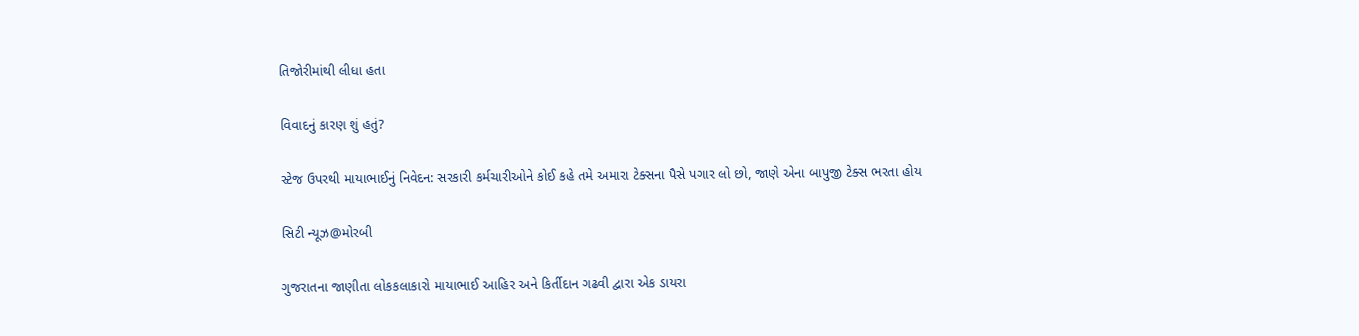તિજોરીમાંથી લીધા હતા

વિવાદનું કારણ શું હતું?

સ્ટેજ ઉપરથી માયાભાઈનું નિવેદન: સરકારી કર્મચારીઓને કોઈ કહે તમે અમારા ટેક્સના પૈસે પગાર લો છો, જાણે એના બાપુજી ટેક્સ ભરતા હોય

સિટી ન્યૂઝ@મોરબી

ગુજરાતના જાણીતા લોકકલાકારો માયાભાઈ આહિર અને કિર્તીદાન ગઢવી દ્વારા એક ડાયરા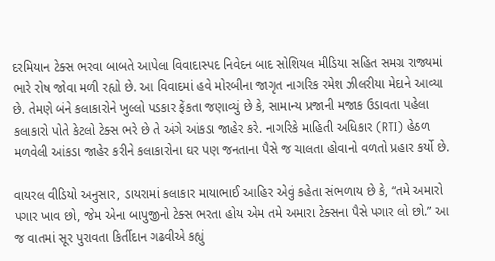દરમિયાન ટેક્સ ભરવા બાબતે આપેલા વિવાદાસ્પદ નિવેદન બાદ સોશિયલ મીડિયા સહિત સમગ્ર રાજ્યમાં ભારે રોષ જોવા મળી રહ્યો છે. આ વિવાદમાં હવે મોરબીના જાગૃત નાગરિક રમેશ ઝીલરીયા મેદાને આવ્યા છે. તેમણે બંને કલાકારોને ખુલ્લો પડકાર ફેંકતા જણાવ્યું છે કે, સામાન્ય પ્રજાની મજાક ઉડાવતા પહેલા કલાકારો પોતે કેટલો ટેક્સ ભરે છે તે અંગે આંકડા જાહેર કરે. નાગરિકે માહિતી અધિકાર (RTI) હેઠળ મળવેલી આંકડા જાહેર કરીને કલાકારોના ઘર પણ જનતાના પૈસે જ ચાલતા હોવાનો વળતો પ્રહાર કર્યો છે.

વાયરલ વીડિયો અનુસાર, ડાયરામાં કલાકાર માયાભાઈ આહિર એવું કહેતા સંભળાય છે કે, “તમે અમારો પગાર ખાવ છો, જેમ એના બાપુજીનો ટેક્સ ભરતા હોય એમ તમે અમારા ટેક્સના પૈસે પગાર લો છો.” આ જ વાતમાં સૂર પુરાવતા કિર્તીદાન ગઢવીએ કહ્યું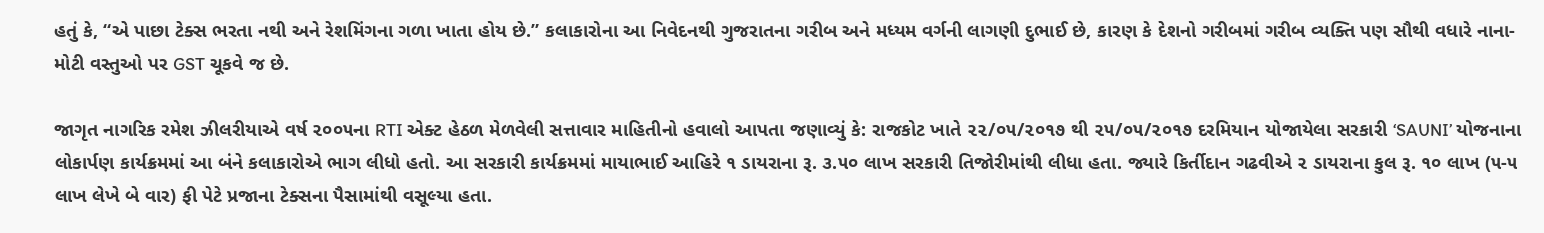હતું કે, “એ પાછા ટેક્સ ભરતા નથી અને રેશમિંગના ગળા ખાતા હોય છે.” કલાકારોના આ નિવેદનથી ગુજરાતના ગરીબ અને મધ્યમ વર્ગની લાગણી દુભાઈ છે, કારણ કે દેશનો ગરીબમાં ગરીબ વ્યક્તિ પણ સૌથી વધારે નાના-મોટી વસ્તુઓ પર GST ચૂકવે જ છે.

જાગૃત નાગરિક રમેશ ઝીલરીયાએ વર્ષ ૨૦૦૫ના RTI એક્ટ હેઠળ મેળવેલી સત્તાવાર માહિતીનો હવાલો આપતા જણાવ્યું કે: રાજકોટ ખાતે ૨૨/૦૫/૨૦૧૭ થી ૨૫/૦૫/૨૦૧૭ દરમિયાન યોજાયેલા સરકારી ‘SAUNI’ યોજનાના લોકાર્પણ કાર્યક્રમમાં આ બંને કલાકારોએ ભાગ લીધો હતો. આ સરકારી કાર્યક્રમમાં માયાભાઈ આહિરે ૧ ડાયરાના રૂ. ૩.૫૦ લાખ સરકારી તિજોરીમાંથી લીધા હતા. જ્યારે કિર્તીદાન ગઢવીએ ૨ ડાયરાના કુલ રૂ. ૧૦ લાખ (૫-૫ લાખ લેખે બે વાર) ફી પેટે પ્રજાના ટેક્સના પૈસામાંથી વસૂલ્યા હતા.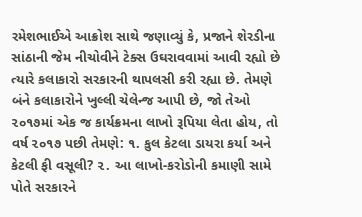રમેશભાઈએ આક્રોશ સાથે જણાવ્યું કે, પ્રજાને શેરડીના સાંઠાની જેમ નીચોવીને ટેક્સ ઉઘરાવવામાં આવી રહ્યો છે ત્યારે કલાકારો સરકારની થાપલસી કરી રહ્યા છે. તેમણે બંને કલાકારોને ખુલ્લી ચેલેન્જ આપી છે, જો તેઓ ૨૦૧૭માં એક જ કાર્યક્રમના લાખો રૂપિયા લેતા હોય, તો વર્ષ ૨૦૧૭ પછી તેમણે: ૧. કુલ કેટલા ડાયરા કર્યા અને કેટલી ફી વસૂલી? ૨. આ લાખો-કરોડોની કમાણી સામે પોતે સરકારને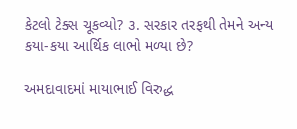કેટલો ટેક્સ ચૂકવ્યો? ૩. સરકાર તરફથી તેમને અન્ય કયા-કયા આર્થિક લાભો મળ્યા છે?

અમદાવાદમાં માયાભાઈ વિરુદ્ધ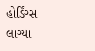હોર્ડિંગ્સ લાગ્યા